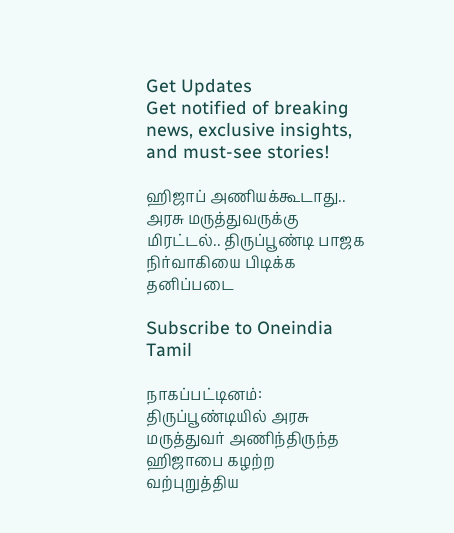Get Updates
Get notified of breaking news, exclusive insights, and must-see stories!

ஹிஜாப் அணியக்கூடாது.. அரசு மருத்துவருக்கு மிரட்டல்.. திருப்பூண்டி பாஜக நிர்வாகியை பிடிக்க தனிப்படை

Subscribe to Oneindia Tamil

நாகப்பட்டினம்: திருப்பூண்டியில் அரசு மருத்துவர் அணிந்திருந்த ஹிஜாபை கழற்ற வற்புறுத்திய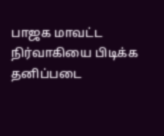பாஜக மாவட்ட நிர்வாகியை பிடிக்க தனிப்படை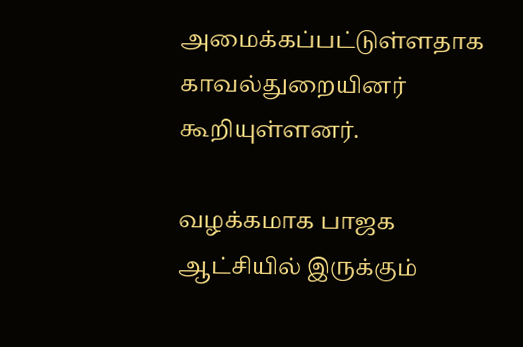அமைக்கப்பட்டுள்ளதாக காவல்துறையினர் கூறியுள்ளனர்.

வழக்கமாக பாஜக ஆட்சியில் இருக்கும்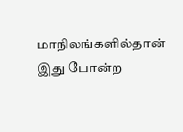மாநிலங்களில்தான் இது போன்ற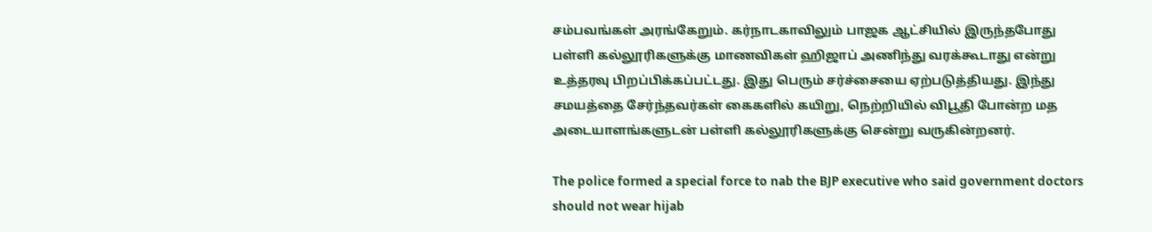சம்பவங்கள் அரங்கேறும். கர்நாடகாவிலும் பாஜக ஆட்சியில் இருந்தபோது பள்ளி கல்லூரிகளுக்கு மாணவிகள் ஹிஜாப் அணிந்து வரக்கூடாது என்று உத்தரவு பிறப்பிக்கப்பட்டது. இது பெரும் சர்ச்சையை ஏற்படுத்தியது. இந்து சமயத்தை சேர்ந்தவர்கள் கைகளில் கயிறு, நெற்றியில் விபூதி போன்ற மத அடையாளங்களுடன் பள்ளி கல்லூரிகளுக்கு சென்று வருகின்றனர்.

The police formed a special force to nab the BJP executive who said government doctors should not wear hijab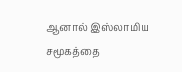ஆனால் இஸ்லாமிய சமூகத்தை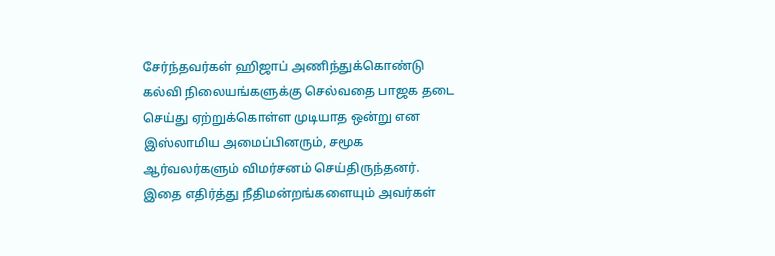சேர்ந்தவர்கள் ஹிஜாப் அணிந்துக்கொண்டு கல்வி நிலையங்களுக்கு செல்வதை பாஜக தடை செய்து ஏற்றுக்கொள்ள முடியாத ஒன்று என இஸ்லாமிய அமைப்பினரும், சமூக ஆர்வலர்களும் விமர்சனம் செய்திருந்தனர். இதை எதிர்த்து நீதிமன்றங்களையும் அவர்கள்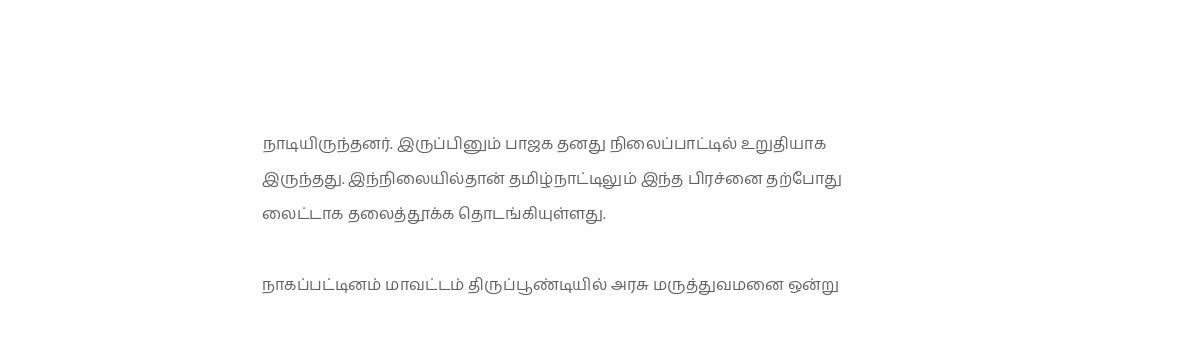நாடியிருந்தனர். இருப்பினும் பாஜக தனது நிலைப்பாட்டில் உறுதியாக இருந்தது. இந்நிலையில்தான் தமிழ்நாட்டிலும் இந்த பிரச்னை தற்போது லைட்டாக தலைத்தூக்க தொடங்கியுள்ளது.

நாகப்பட்டினம் மாவட்டம் திருப்பூண்டியில் அரசு மருத்துவமனை ஒன்று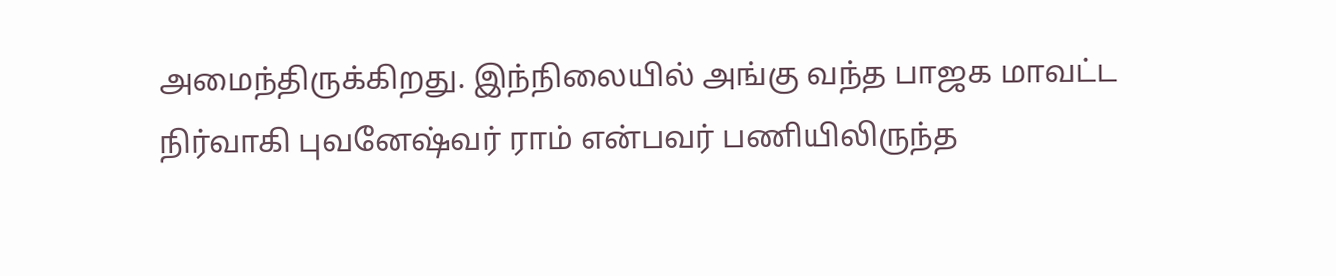அமைந்திருக்கிறது. இந்நிலையில் அங்கு வந்த பாஜக மாவட்ட நிர்வாகி புவனேஷ்வர் ராம் என்பவர் பணியிலிருந்த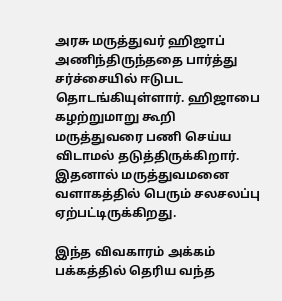அரசு மருத்துவர் ஹிஜாப் அணிந்திருந்ததை பார்த்து சர்ச்சையில் ஈடுபட தொடங்கியுள்ளார். ஹிஜாபை கழற்றுமாறு கூறி மருத்துவரை பணி செய்ய விடாமல் தடுத்திருக்கிறார். இதனால் மருத்துவமனை வளாகத்தில் பெரும் சலசலப்பு ஏற்பட்டிருக்கிறது.

இந்த விவகாரம் அக்கம் பக்கத்தில் தெரிய வந்த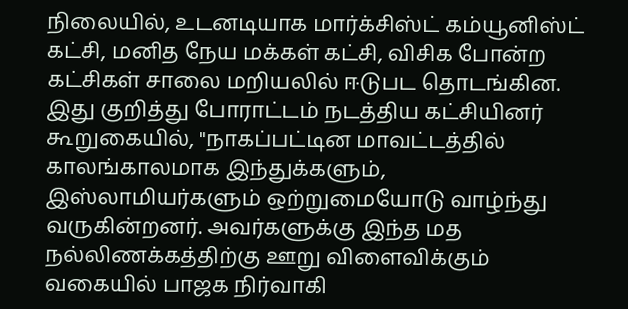நிலையில், உடனடியாக மார்க்சிஸ்ட் கம்யூனிஸ்ட் கட்சி, மனித நேய மக்கள் கட்சி, விசிக போன்ற கட்சிகள் சாலை மறியலில் ஈடுபட தொடங்கின. இது குறித்து போராட்டம் நடத்திய கட்சியினர் கூறுகையில், "நாகப்பட்டின மாவட்டத்தில் காலங்காலமாக இந்துக்களும், இஸ்லாமியர்களும் ஒற்றுமையோடு வாழ்ந்து வருகின்றனர். அவர்களுக்கு இந்த மத நல்லிணக்கத்திற்கு ஊறு விளைவிக்கும் வகையில் பாஜக நிர்வாகி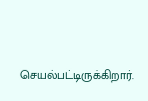செயல்பட்டிருக்கிறார்.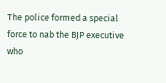The police formed a special force to nab the BJP executive who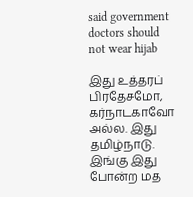said government doctors should not wear hijab

இது உத்தரப் பிரதேசமோ, கர்நாடகாவோ அல்ல. இது தமிழ்நாடு. இங்கு இது போன்ற மத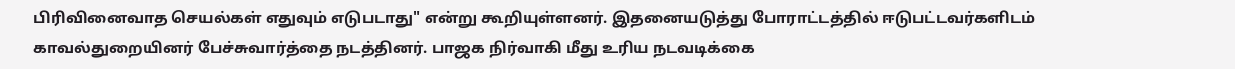பிரிவினைவாத செயல்கள் எதுவும் எடுபடாது" என்று கூறியுள்ளனர். இதனையடுத்து போராட்டத்தில் ஈடுபட்டவர்களிடம் காவல்துறையினர் பேச்சுவார்த்தை நடத்தினர். பாஜக நிர்வாகி மீது உரிய நடவடிக்கை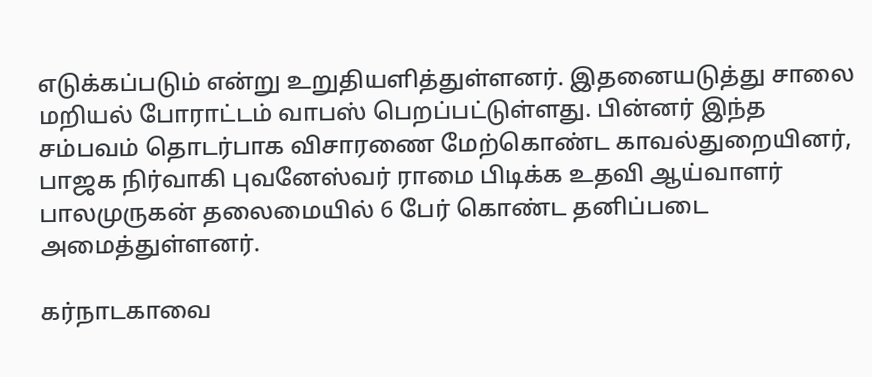எடுக்கப்படும் என்று உறுதியளித்துள்ளனர். இதனையடுத்து சாலை மறியல் போராட்டம் வாபஸ் பெறப்பட்டுள்ளது. பின்னர் இந்த சம்பவம் தொடர்பாக விசாரணை மேற்கொண்ட காவல்துறையினர், பாஜக நிர்வாகி புவனேஸ்வர் ராமை பிடிக்க உதவி ஆய்வாளர் பாலமுருகன் தலைமையில் 6 பேர் கொண்ட தனிப்படை அமைத்துள்ளனர்.

கர்நாடகாவை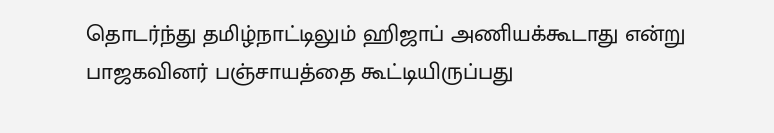தொடர்ந்து தமிழ்நாட்டிலும் ஹிஜாப் அணியக்கூடாது என்று பாஜகவினர் பஞ்சாயத்தை கூட்டியிருப்பது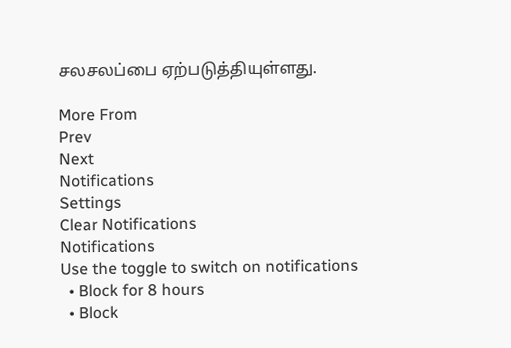சலசலப்பை ஏற்படுத்தியுள்ளது.

More From
Prev
Next
Notifications
Settings
Clear Notifications
Notifications
Use the toggle to switch on notifications
  • Block for 8 hours
  • Block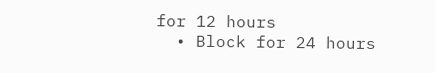for 12 hours
  • Block for 24 hours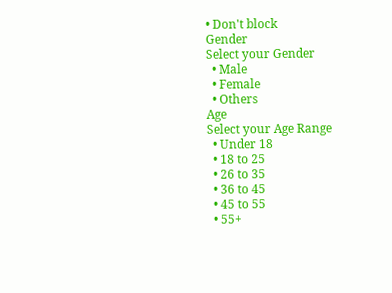• Don't block
Gender
Select your Gender
  • Male
  • Female
  • Others
Age
Select your Age Range
  • Under 18
  • 18 to 25
  • 26 to 35
  • 36 to 45
  • 45 to 55
  • 55+